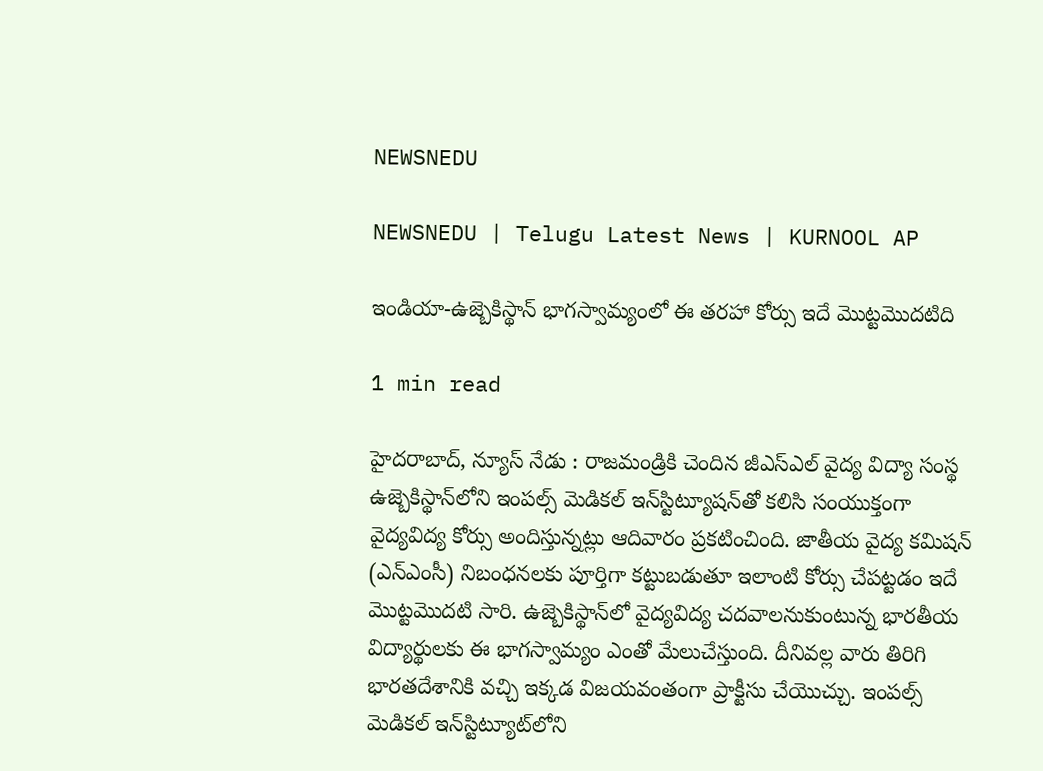NEWSNEDU

NEWSNEDU | Telugu Latest News | KURNOOL AP

ఇండియా-ఉజ్బెకిస్థాన్ భాగ‌స్వామ్యంలో ఈ త‌ర‌హా కోర్సు ఇదే మొట్టమొద‌టిది

1 min read

హైద‌రాబాద్, న్యూస్ నేడు : రాజ‌మండ్రికి చెందిన జీఎస్ఎల్ వైద్య విద్యా సంస్థ ఉజ్బెకిస్థాన్‌లోని ఇంప‌ల్స్ మెడిక‌ల్ ఇన్‌స్టిట్యూష‌న్‌తో క‌లిసి సంయుక్తంగా వైద్యవిద్య కోర్సు అందిస్తున్నట్లు ఆదివారం ప్రక‌టించింది. జాతీయ వైద్య క‌మిష‌న్ (ఎన్ఎంసీ) నిబంధ‌న‌ల‌కు పూర్తిగా క‌ట్టుబ‌డుతూ ఇలాంటి కోర్సు చేప‌ట్టడం ఇదే మొట్టమొద‌టి సారి. ఉజ్బెకిస్థాన్‌లో వైద్యవిద్య చ‌ద‌వాల‌నుకుంటున్న భార‌తీయ విద్యార్థుల‌కు ఈ భాగ‌స్వామ్యం ఎంతో మేలుచేస్తుంది. దీనివ‌ల్ల వారు తిరిగి భార‌త‌దేశానికి వ‌చ్చి ఇక్కడ విజ‌య‌వంతంగా ప్రాక్టీసు చేయొచ్చు. ఇంప‌ల్స్ మెడిక‌ల్ ఇన్‌స్టిట్యూట్‌లోని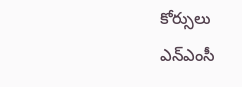కోర్సులు ఎన్ఎంసీ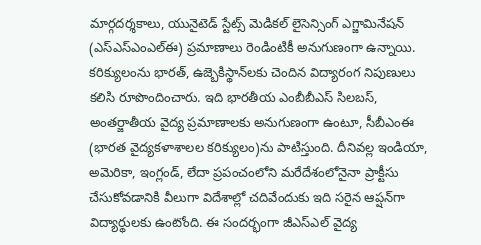మార్గద‌ర్శకాలు, యునైటెడ్ స్టేట్స్ మెడిక‌ల్ లైసెన్సింగ్ ఎగ్జామినేష‌న్ (ఎస్ఎస్ఎంఎల్ఈ) ప్రమాణాలు రెండింటికీ అనుగుణంగా ఉన్నాయి. క‌రిక్యులంను భార‌త్, ఉజ్బెకిస్థాన్‌ల‌కు చెందిన విద్యారంగ నిపుణులు క‌లిసి రూపొందించారు. ఇది భార‌తీయ ఎంబీబీఎస్ సిల‌బ‌స్‌, అంత‌ర్జాతీయ వైద్య ప్ర‌మాణాలకు అనుగుణంగా ఉంటూ, సీబీఎంఈ (భార‌త వైద్య‌క‌ళాశాల‌ల క‌రిక్యులం)ను పాటిస్తుంది. దీనివ‌ల్ల ఇండియా, అమెరికా, ఇంగ్లండ్, లేదా ప్రపంచంలోని మ‌రేదేశంలోనైనా ప్రాక్టీసు చేసుకోవ‌డానికి వీలుగా విదేశాల్లో చ‌దివేందుకు ఇది స‌రైన ఆప్షన్‌గా విద్యార్థుల‌కు ఉంటోంది. ఈ సంద‌ర్భంగా జీఎస్ఎల్ వైద్య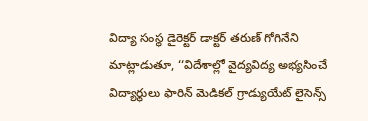విద్యా సంస్థ డైరెక్టర్ డాక్టర్ త‌రుణ్ గోగినేని మాట్లాడుతూ, ‘‘విదేశాల్లో వైద్యవిద్య అభ్య‌సించే విద్యార్థులు ఫారిన్ మెడిక‌ల్ గ్రాడ్యుయేట్ లైసెన్స్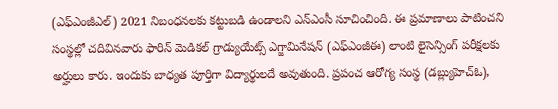(ఎఫ్ఎంజీఎల్‌) 2021 నిబంధ‌న‌ల‌కు క‌ట్టుబ‌డి ఉండాల‌ని ఎన్ఎంసీ సూచించింది. ఈ ప్రమాణాలు పాటించ‌ని సంస్థల్లో చ‌దివిన‌వారు ఫారిన్ మెడిక‌ల్ గ్రాడ్యుయేట్స్ ఎగ్జామినేష‌న్ (ఎఫ్ఎంజీఈ) లాంటి లైసెన్సింగ్ ప‌రీక్ష‌ల‌కు అర్హులు కారు. ఇందుకు బాధ్యత పూర్తిగా విద్యార్థుల‌దే అవుతుంది. ప్ర‌పంచ ఆరోగ్య సంస్థ (డ‌బ్ల్యుహెచ్ఓ),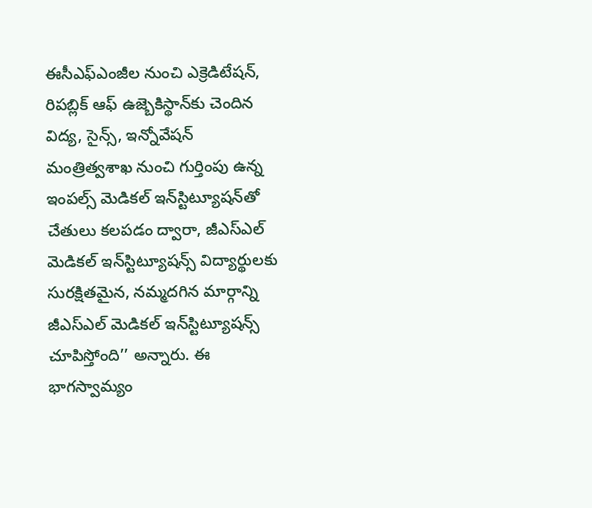ఈసీఎఫ్ఎంజీల నుంచి ఎక్రెడిటేష‌న్, రిప‌బ్లిక్ ఆఫ్ ఉజ్బెకిస్థాన్‌కు చెందిన విద్య‌, సైన్స్, ఇన్నోవేష‌న్ మంత్రిత్వశాఖ నుంచి గుర్తింపు ఉన్న ఇంపల్స్ మెడిక‌ల్ ఇన్‌స్టిట్యూష‌న్‌తో చేతులు క‌ల‌ప‌డం ద్వారా, జీఎస్ఎల్ మెడికల్ ఇన్‌స్టిట్యూష‌న్స్ విద్యార్థుల‌కు సుర‌క్షిత‌మైన‌, న‌మ్మద‌గిన మార్గాన్ని జీఎస్ఎల్ మెడిక‌ల్ ఇన్‌స్టిట్యూష‌న్స్ చూపిస్తోంది’’ అన్నారు. ఈ భాగస్వామ్యం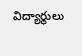విద్యార్థులు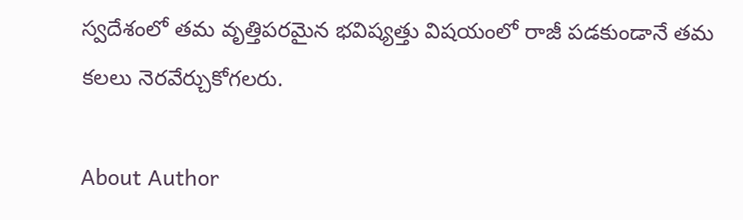స్వదేశంలో త‌మ వృత్తిప‌ర‌మైన భ‌విష్యత్తు విష‌యంలో రాజీ ప‌డ‌కుండానే త‌మ క‌ల‌లు నెర‌వేర్చుకోగ‌ల‌రు.

About Author